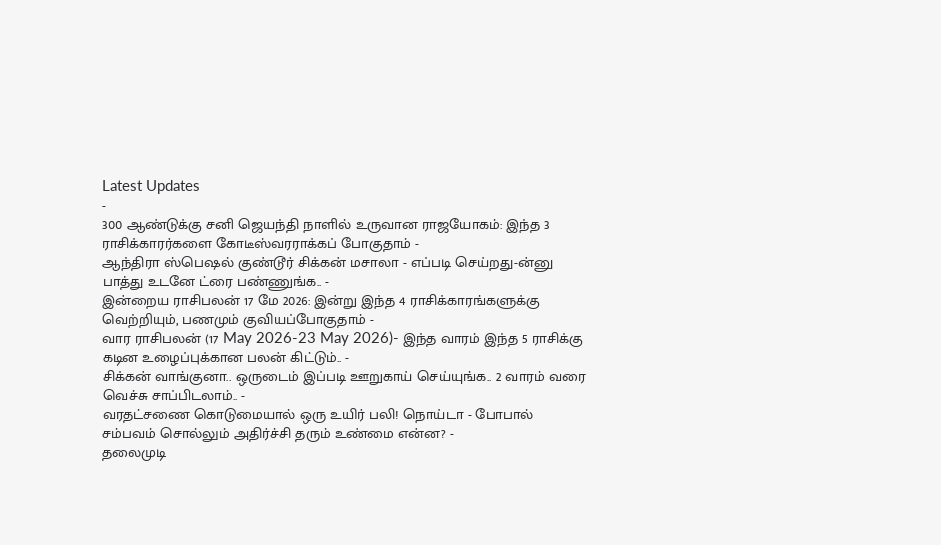Latest Updates
-
300 ஆண்டுக்கு சனி ஜெயந்தி நாளில் உருவான ராஜயோகம்: இந்த 3 ராசிக்காரர்களை கோடீஸ்வரராக்கப் போகுதாம் -
ஆந்திரா ஸ்பெஷல் குண்டூர் சிக்கன் மசாலா - எப்படி செய்றது-ன்னு பாத்து உடனே ட்ரை பண்ணுங்க.. -
இன்றைய ராசிபலன் 17 மே 2026: இன்று இந்த 4 ராசிக்காரங்களுக்கு வெற்றியும், பணமும் குவியப்போகுதாம் -
வார ராசிபலன் (17 May 2026-23 May 2026)- இந்த வாரம் இந்த 5 ராசிக்கு கடின உழைப்புக்கான பலன் கிட்டும்.. -
சிக்கன் வாங்குனா.. ஒருடைம் இப்படி ஊறுகாய் செய்யுங்க.. 2 வாரம் வரை வெச்சு சாப்பிடலாம்.. -
வரதட்சணை கொடுமையால் ஒரு உயிர் பலி! நொய்டா - போபால் சம்பவம் சொல்லும் அதிர்ச்சி தரும் உண்மை என்ன? -
தலைமுடி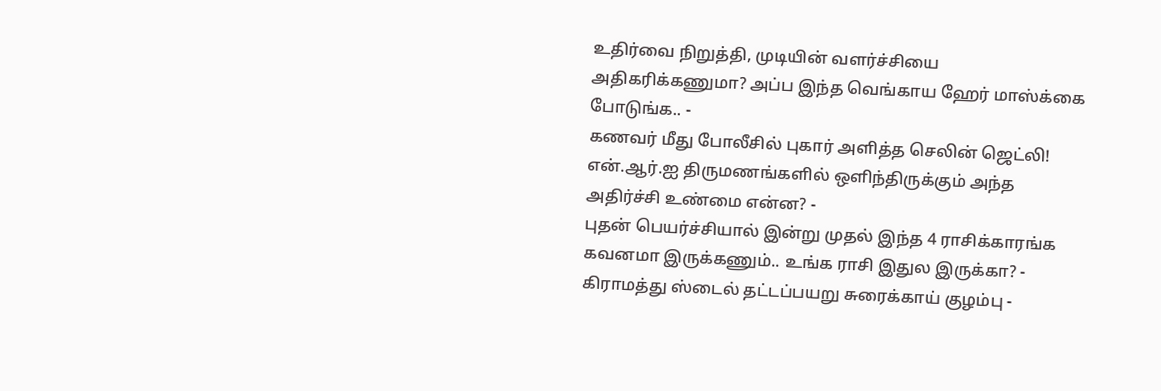உதிர்வை நிறுத்தி, முடியின் வளர்ச்சியை அதிகரிக்கணுமா? அப்ப இந்த வெங்காய ஹேர் மாஸ்க்கை போடுங்க.. -
கணவர் மீது போலீசில் புகார் அளித்த செலின் ஜெட்லி! என்.ஆர்.ஐ திருமணங்களில் ஒளிந்திருக்கும் அந்த அதிர்ச்சி உண்மை என்ன? -
புதன் பெயர்ச்சியால் இன்று முதல் இந்த 4 ராசிக்காரங்க கவனமா இருக்கணும்.. உங்க ராசி இதுல இருக்கா? -
கிராமத்து ஸ்டைல் தட்டப்பயறு சுரைக்காய் குழம்பு -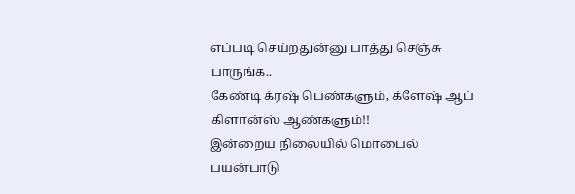எப்படி செய்றதுன்னு பாத்து செஞ்சு பாருங்க..
கேண்டி க்ரஷ் பெண்களும், க்ளேஷ் ஆப் கிளான்ஸ் ஆண்களும்!!
இன்றைய நிலையில் மொபைல் பயன்பாடு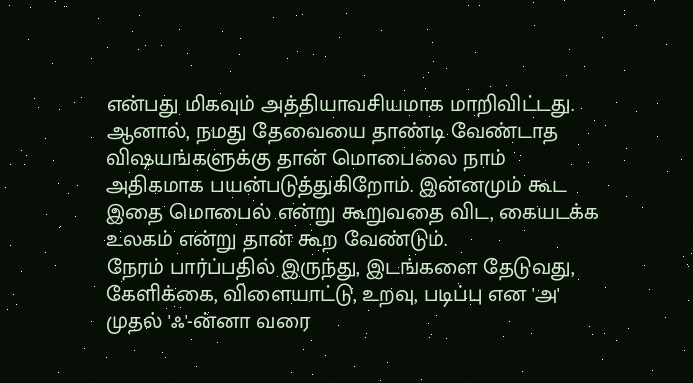என்பது மிகவும் அத்தியாவசியமாக மாறிவிட்டது. ஆனால், நமது தேவையை தாண்டி வேண்டாத விஷயங்களுக்கு தான் மொபைலை நாம் அதிகமாக பயன்படுத்துகிறோம். இன்னமும் கூட இதை மொபைல் என்று கூறுவதை விட, கையடக்க உலகம் என்று தான் கூற வேண்டும்.
நேரம் பார்ப்பதில் இருந்து, இடங்களை தேடுவது, கேளிக்கை, விளையாட்டு, உறவு, படிப்பு என 'அ' முதல் 'ஃ'-ன்னா வரை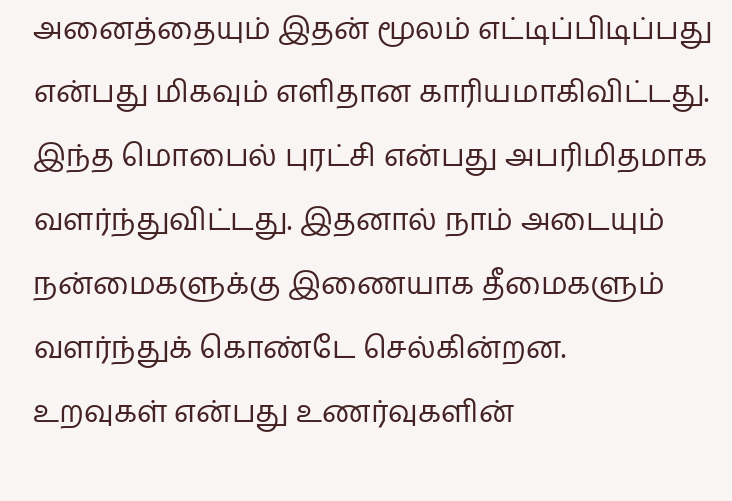அனைத்தையும் இதன் மூலம் எட்டிப்பிடிப்பது என்பது மிகவும் எளிதான காரியமாகிவிட்டது. இந்த மொபைல் புரட்சி என்பது அபரிமிதமாக வளர்ந்துவிட்டது. இதனால் நாம் அடையும் நன்மைகளுக்கு இணையாக தீமைகளும் வளர்ந்துக் கொண்டே செல்கின்றன.
உறவுகள் என்பது உணர்வுகளின்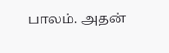பாலம். அதன்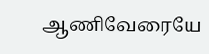ஆணிவேரையே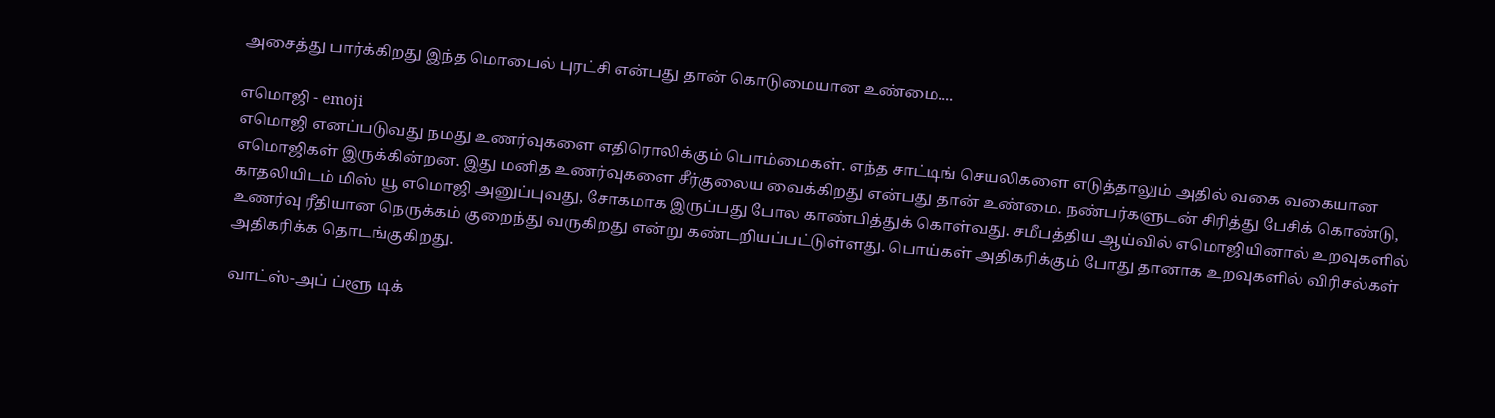அசைத்து பார்க்கிறது இந்த மொபைல் புரட்சி என்பது தான் கொடுமையான உண்மை....

எமொஜி - emoji
எமொஜி எனப்படுவது நமது உணர்வுகளை எதிரொலிக்கும் பொம்மைகள். எந்த சாட்டிங் செயலிகளை எடுத்தாலும் அதில் வகை வகையான எமொஜிகள் இருக்கின்றன. இது மனித உணர்வுகளை சீர்குலைய வைக்கிறது என்பது தான் உண்மை. நண்பர்களுடன் சிரித்து பேசிக் கொண்டு, காதலியிடம் மிஸ் யூ எமொஜி அனுப்புவது, சோகமாக இருப்பது போல காண்பித்துக் கொள்வது. சமீபத்திய ஆய்வில் எமொஜியினால் உறவுகளில் உணர்வு ரீதியான நெருக்கம் குறைந்து வருகிறது என்று கண்டறியப்பட்டுள்ளது. பொய்கள் அதிகரிக்கும் போது தானாக உறவுகளில் விரிசல்கள் அதிகரிக்க தொடங்குகிறது.

வாட்ஸ்-அப் ப்ளூ டிக்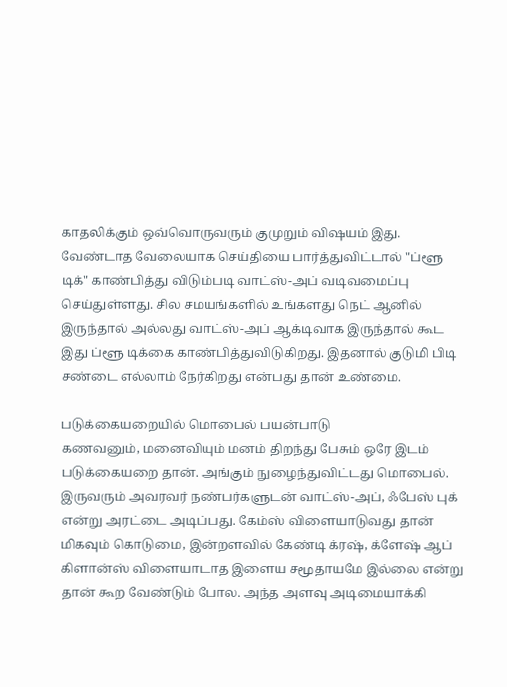காதலிக்கும் ஒவ்வொருவரும் குமுறும் விஷயம் இது. வேண்டாத வேலையாக செய்தியை பார்த்துவிட்டால் "ப்ளூ டிக்" காண்பித்து விடும்படி வாட்ஸ்-அப் வடிவமைப்பு செய்துள்ளது. சில சமயங்களில் உங்களது நெட் ஆனில் இருந்தால் அல்லது வாட்ஸ்-அப் ஆக்டிவாக இருந்தால் கூட இது ப்ளூ டிக்கை காண்பித்துவிடுகிறது. இதனால் குடுமி பிடி சண்டை எல்லாம் நேர்கிறது என்பது தான் உண்மை.

படுக்கையறையில் மொபைல் பயன்பாடு
கணவனும், மனைவியும் மனம் திறந்து பேசும் ஒரே இடம் படுக்கையறை தான். அங்கும் நுழைந்துவிட்டது மொபைல். இருவரும் அவரவர் நண்பர்களுடன் வாட்ஸ்-அப், ஃபேஸ் புக் என்று அரட்டை அடிப்பது. கேம்ஸ் விளையாடுவது தான் மிகவும் கொடுமை, இன்றளவில் கேண்டி க்ரஷ், க்ளேஷ் ஆப் கிளான்ஸ் விளையாடாத இளைய சமூதாயமே இல்லை என்று தான் கூற வேண்டும் போல. அந்த அளவு அடிமையாக்கி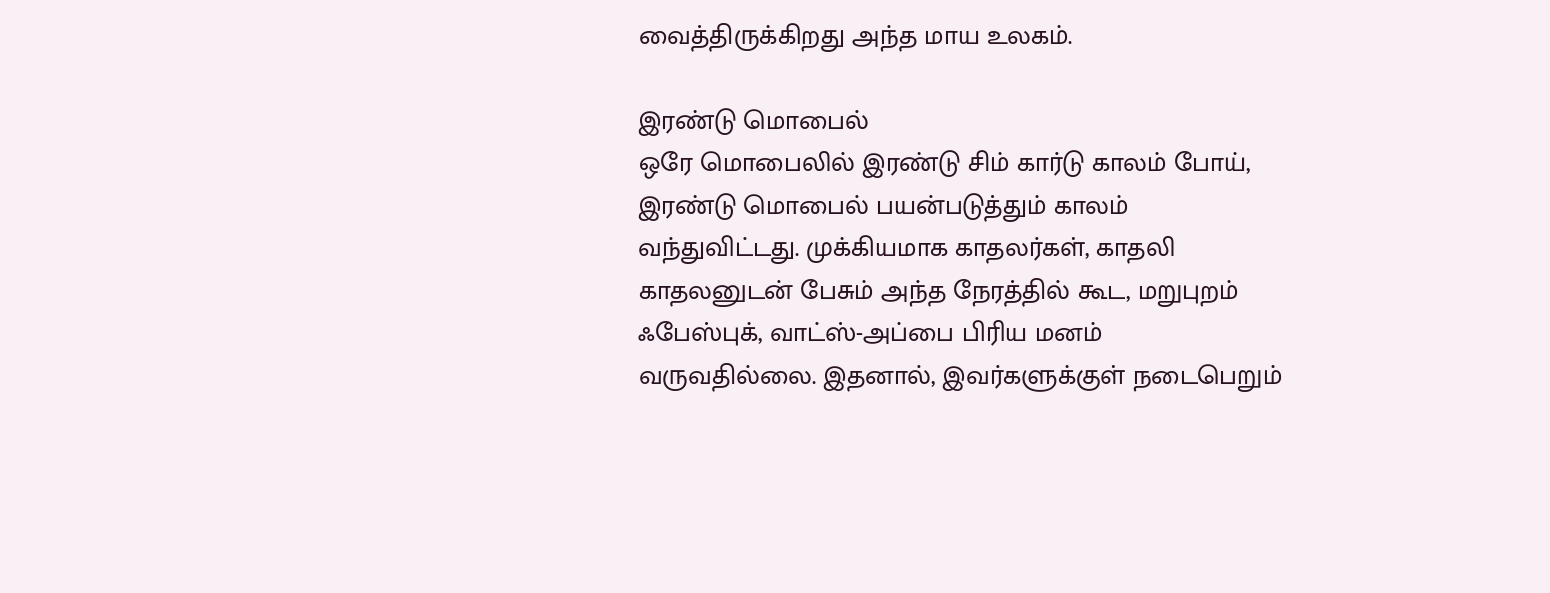வைத்திருக்கிறது அந்த மாய உலகம்.

இரண்டு மொபைல்
ஒரே மொபைலில் இரண்டு சிம் கார்டு காலம் போய், இரண்டு மொபைல் பயன்படுத்தும் காலம் வந்துவிட்டது. முக்கியமாக காதலர்கள், காதலி காதலனுடன் பேசும் அந்த நேரத்தில் கூட, மறுபுறம் ஃபேஸ்புக், வாட்ஸ்-அப்பை பிரிய மனம் வருவதில்லை. இதனால், இவர்களுக்குள் நடைபெறும்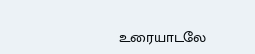உரையாடலே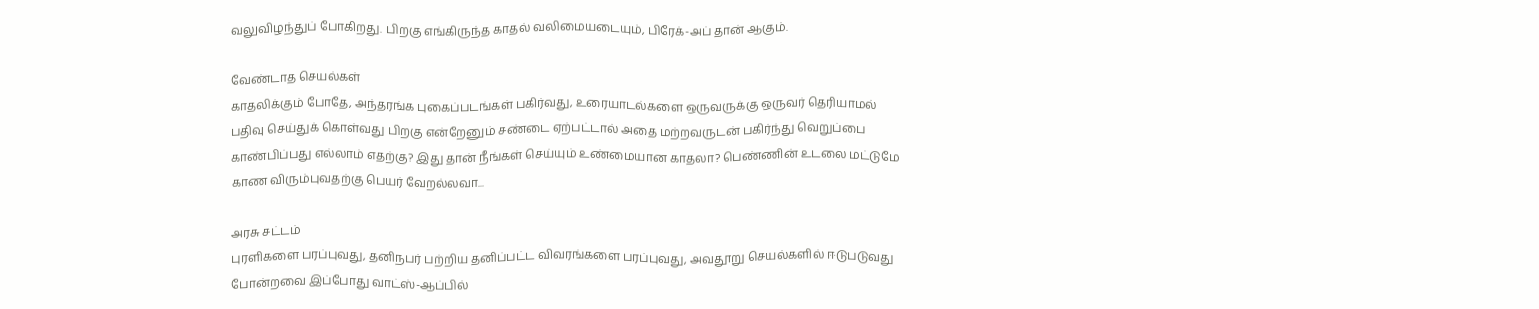வலுவிழந்துப் போகிறது. பிறகு எங்கிருந்த காதல் வலிமையடையும், பிரேக்-அப் தான் ஆகும்.

வேண்டாத செயல்கள்
காதலிக்கும் போதே, அந்தரங்க புகைப்படங்கள் பகிர்வது, உரையாடல்களை ஒருவருக்கு ஒருவர் தெரியாமல் பதிவு செய்துக் கொள்வது பிறகு என்றேனும் சண்டை ஏற்பட்டால் அதை மற்றவருடன் பகிர்ந்து வெறுப்பை காண்பிப்பது எல்லாம் எதற்கு? இது தான் நீங்கள் செய்யும் உண்மையான காதலா? பெண்ணின் உடலை மட்டுமே காண விரும்புவதற்கு பெயர் வேறல்லவா...

அரசு சட்டம்
புரளிகளை பரப்புவது, தனிநபர் பற்றிய தனிப்பட்ட விவரங்களை பரப்புவது, அவதூறு செயல்களில் ஈடுபடுவது போன்றவை இப்போது வாட்ஸ்-ஆப்பில்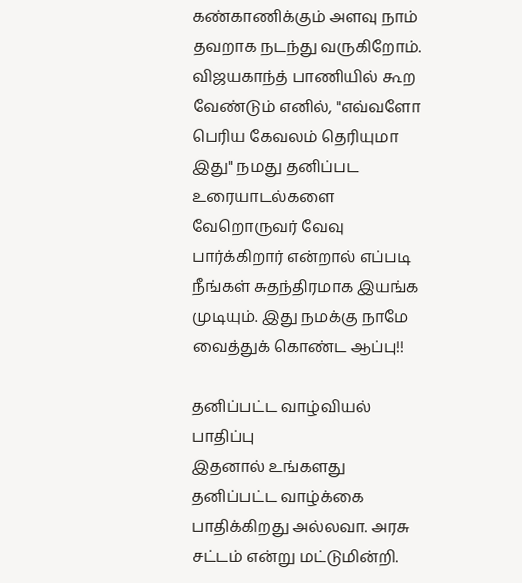கண்காணிக்கும் அளவு நாம் தவறாக நடந்து வருகிறோம். விஜயகாந்த் பாணியில் கூற வேண்டும் எனில், "எவ்வளோ பெரிய கேவலம் தெரியுமா இது" நமது தனிப்பட உரையாடல்களை வேறொருவர் வேவு பார்க்கிறார் என்றால் எப்படி நீங்கள் சுதந்திரமாக இயங்க முடியும். இது நமக்கு நாமே வைத்துக் கொண்ட ஆப்பு!!

தனிப்பட்ட வாழ்வியல் பாதிப்பு
இதனால் உங்களது தனிப்பட்ட வாழ்க்கை பாதிக்கிறது அல்லவா. அரசு சட்டம் என்று மட்டுமின்றி.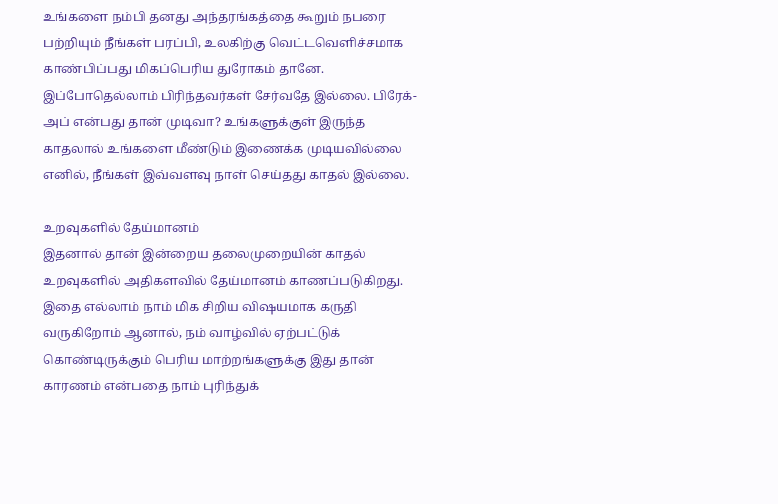உங்களை நம்பி தனது அந்தரங்கத்தை கூறும் நபரை பற்றியும் நீங்கள் பரப்பி, உலகிற்கு வெட்டவெளிச்சமாக காண்பிப்பது மிகப்பெரிய துரோகம் தானே. இப்போதெல்லாம் பிரிந்தவர்கள் சேர்வதே இல்லை. பிரேக்-அப் என்பது தான் முடிவா? உங்களுக்குள் இருந்த காதலால் உங்களை மீண்டும் இணைக்க முடியவில்லை எனில், நீங்கள் இவ்வளவு நாள் செய்தது காதல் இல்லை.

உறவுகளில் தேய்மானம்
இதனால் தான் இன்றைய தலைமுறையின் காதல் உறவுகளில் அதிகளவில் தேய்மானம் காணப்படுகிறது. இதை எல்லாம் நாம் மிக சிறிய விஷயமாக கருதி வருகிறோம் ஆனால், நம் வாழ்வில் ஏற்பட்டுக் கொண்டிருக்கும் பெரிய மாற்றங்களுக்கு இது தான் காரணம் என்பதை நாம் புரிந்துக்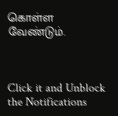கொள்ள வேண்டும்.



Click it and Unblock the Notifications